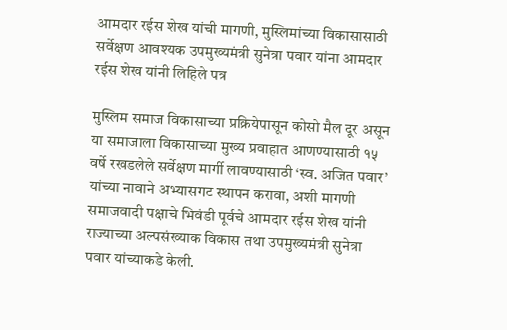आमदार रईस शेख यांची मागणी, मुस्लिमांच्या विकासासाठी सर्वेक्षण आवश्यक उपमुख्यमंत्री सुनेत्रा पवार यांना आमदार रईस शेख यांनी लिहिले पत्र

मुस्लिम समाज विकासाच्या प्रक्रियेपासून कोसो मैल दूर असून या समाजाला विकासाच्या मुख्य प्रवाहात आणण्यासाठी १५ वर्षे रखडलेले सर्वेक्षण मार्गी लावण्यासाठी ‘स्व. अजित पवार’ यांच्या नावाने अभ्यासगट स्थापन करावा, अशी मागणी समाजवादी पक्षाचे भिवंडी पूर्वचे आमदार रईस शेख यांनी राज्याच्या अल्पसंख्याक विकास तथा उपमुख्यमंत्री सुनेत्रा पवार यांच्याकडे केली.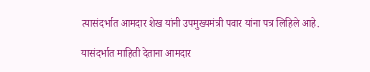त्यासंदर्भात आमदार शेख यांनी उपमुख्यमंत्री पवार यांना पत्र लिहिले आहे.

यासंदर्भात माहिती देताना आमदार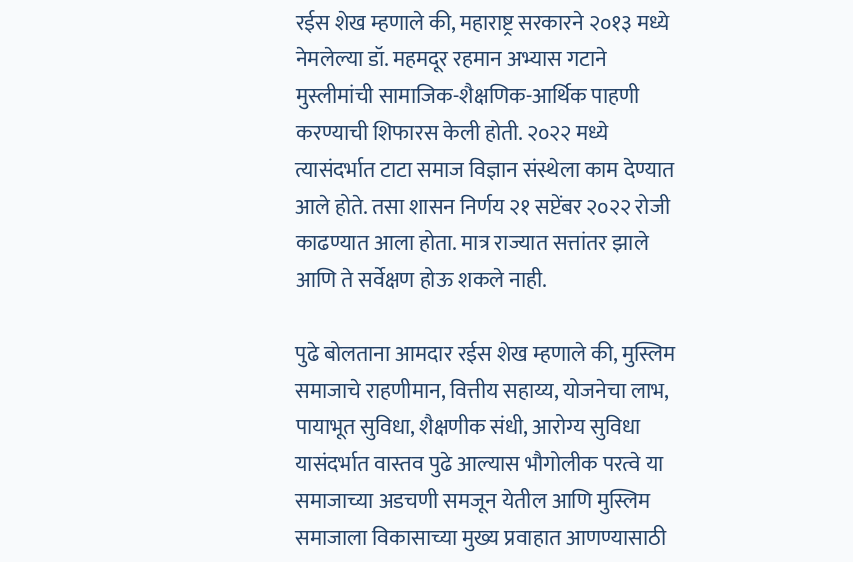रईस शेख म्हणाले की, महाराष्ट्र सरकारने २०१३ मध्ये नेमलेल्या डॉ. महमदूर रहमान अभ्यास गटाने मुस्लीमांची सामाजिक-शैक्षणिक-आर्थिक पाहणी करण्याची शिफारस केली होती. २०२२ मध्ये त्यासंदर्भात टाटा समाज विज्ञान संस्थेला काम देण्यात आले होते. तसा शासन निर्णय २१ सप्टेंबर २०२२ रोजी काढण्यात आला होता. मात्र राज्यात सत्तांतर झाले आणि ते सर्वेक्षण होऊ शकले नाही.

पुढे बोलताना आमदार रईस शेख म्हणाले की, मुस्लिम समाजाचे राहणीमान, वित्तीय सहाय्य, योजनेचा लाभ, पायाभूत सुविधा, शैक्षणीक संधी, आरोग्य सुविधा यासंदर्भात वास्तव पुढे आल्यास भौगोलीक परत्वे या समाजाच्या अडचणी समजून येतील आणि मुस्लिम समाजाला विकासाच्या मुख्य प्रवाहात आणण्यासाठी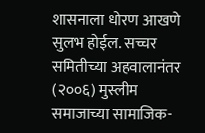शासनाला धोरण आखणे सुलभ होईल. सच्चर समितीच्या अहवालानंतर  (२००६) मुस्लीम समाजाच्या सामाजिक-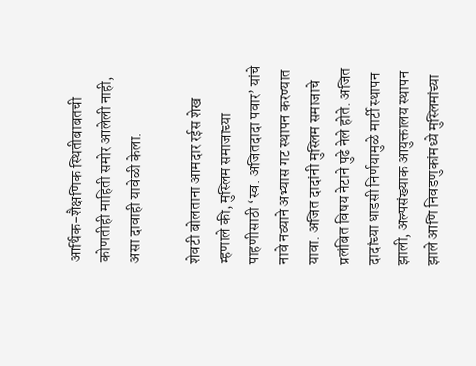आर्थिक-शैक्षणिक स्थितीबाबतची कोणतीही माहिती समोर आलेली नाही, असा दावाही यावेळी केला.

शेवटी बोलताना आमदार रईस शेख म्हणाले की, मुस्लिम समाजाच्या पाहणीसाठी ‘स्व. अजितदादा पवार’ यांचे नावे नव्याने अभ्यास गट स्थापन करण्यात यावा. अजित दादांनी मुस्लिम समाजाचे प्रलंबित विषय नेटाने पुढे नेले होते. अजित दादांच्या धाडसी निर्णयामुळे मार्टी स्थापन झाली, अल्पसंख्याक आयुक्तालय स्थापन झाले आणि निवडणुकांमध्ये मुस्लिमांच्या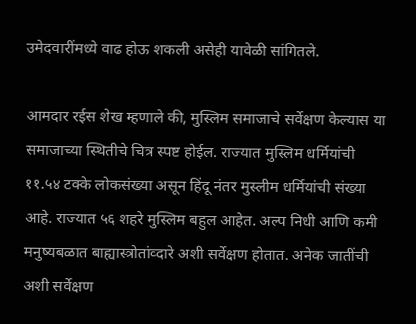उमेदवारींमध्ये वाढ होऊ शकली असेही यावेळी सांगितले.

आमदार रईस शेख म्हणाले की, मुस्लिम समाजाचे सर्वेक्षण केल्यास या समाजाच्या स्थितीचे चित्र स्पष्ट होईल. राज्यात मुस्लिम धर्मियांची ११.५४ टक्के लोकसंख्या असून हिंदू नंतर मुस्लीम धर्मियांची संख्या आहे. राज्यात ५६ शहरे मुस्लिम बहुल आहेत. अल्प निधी आणि कमी मनुष्यबळात बाह्यास्त्रोतांव्दारे अशी सर्वेक्षण होतात. अनेक जातींची अशी सर्वेक्षण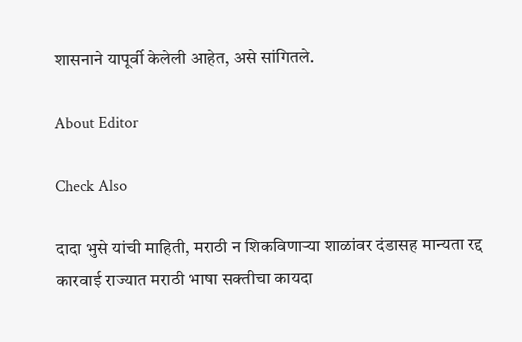शासनाने यापूर्वी केलेली आहेत, असे सांगितले.

About Editor

Check Also

दादा भुसे यांची माहिती, मराठी न शिकविणाऱ्या शाळांवर दंडासह मान्यता रद्द कारवाई राज्यात मराठी भाषा सक्तीचा कायदा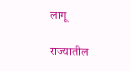लागू

राज्यातील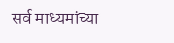सर्व माध्यमांच्या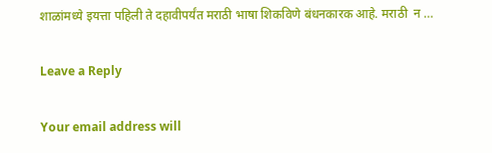शाळांमध्ये इयत्ता पहिली ते दहावीपर्यंत मराठी भाषा शिकविणे बंधनकारक आहे. मराठी  न …

Leave a Reply

Your email address will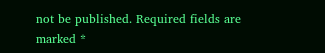not be published. Required fields are marked *